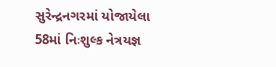સુરેન્દ્રનગરમાં યોજાયેલા 58માં નિઃશુલ્ક નેત્રયજ્ઞ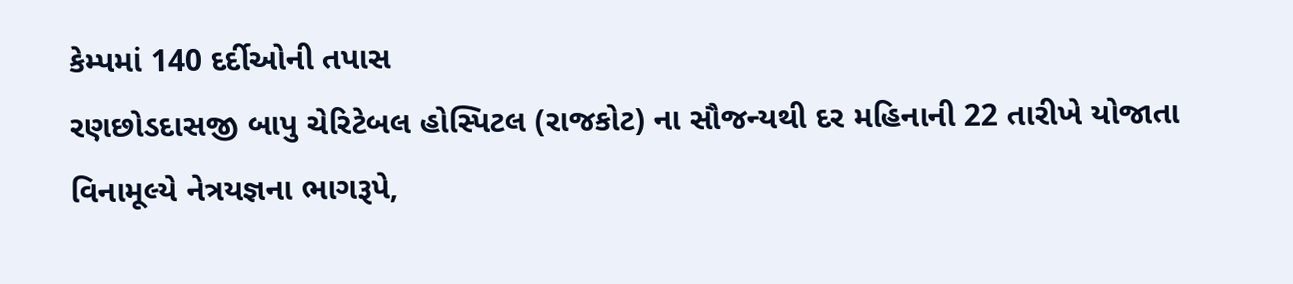કેમ્પમાં 140 દર્દીઓની તપાસ
રણછોડદાસજી બાપુ ચેરિટેબલ હોસ્પિટલ (રાજકોટ) ના સૌજન્યથી દર મહિનાની 22 તારીખે યોજાતા વિનામૂલ્યે નેત્રયજ્ઞના ભાગરૂપે,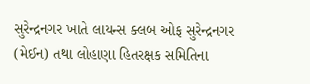સુરેન્દ્રનગર ખાતે લાયન્સ ક્લબ ઓફ સુરેન્દ્રનગર (મેઈન) તથા લોહાણા હિતરક્ષક સમિતિના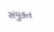સંયુક્ત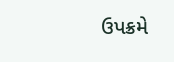ઉપક્રમે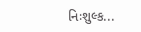નિઃશુલ્ક...